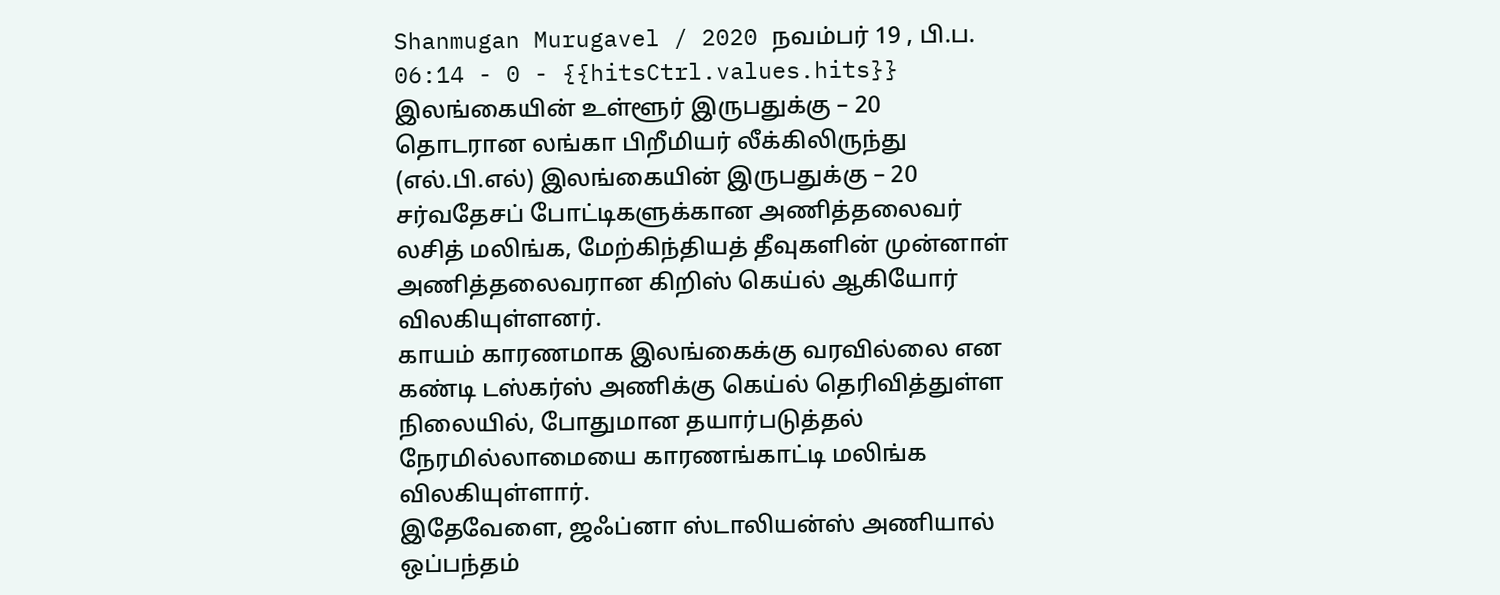Shanmugan Murugavel / 2020 நவம்பர் 19 , பி.ப. 06:14 - 0 - {{hitsCtrl.values.hits}}
இலங்கையின் உள்ளூர் இருபதுக்கு – 20 தொடரான லங்கா பிறீமியர் லீக்கிலிருந்து (எல்.பி.எல்) இலங்கையின் இருபதுக்கு – 20 சர்வதேசப் போட்டிகளுக்கான அணித்தலைவர் லசித் மலிங்க, மேற்கிந்தியத் தீவுகளின் முன்னாள் அணித்தலைவரான கிறிஸ் கெய்ல் ஆகியோர் விலகியுள்ளனர்.
காயம் காரணமாக இலங்கைக்கு வரவில்லை என கண்டி டஸ்கர்ஸ் அணிக்கு கெய்ல் தெரிவித்துள்ள நிலையில், போதுமான தயார்படுத்தல் நேரமில்லாமையை காரணங்காட்டி மலிங்க விலகியுள்ளார்.
இதேவேளை, ஜஃப்னா ஸ்டாலியன்ஸ் அணியால் ஒப்பந்தம்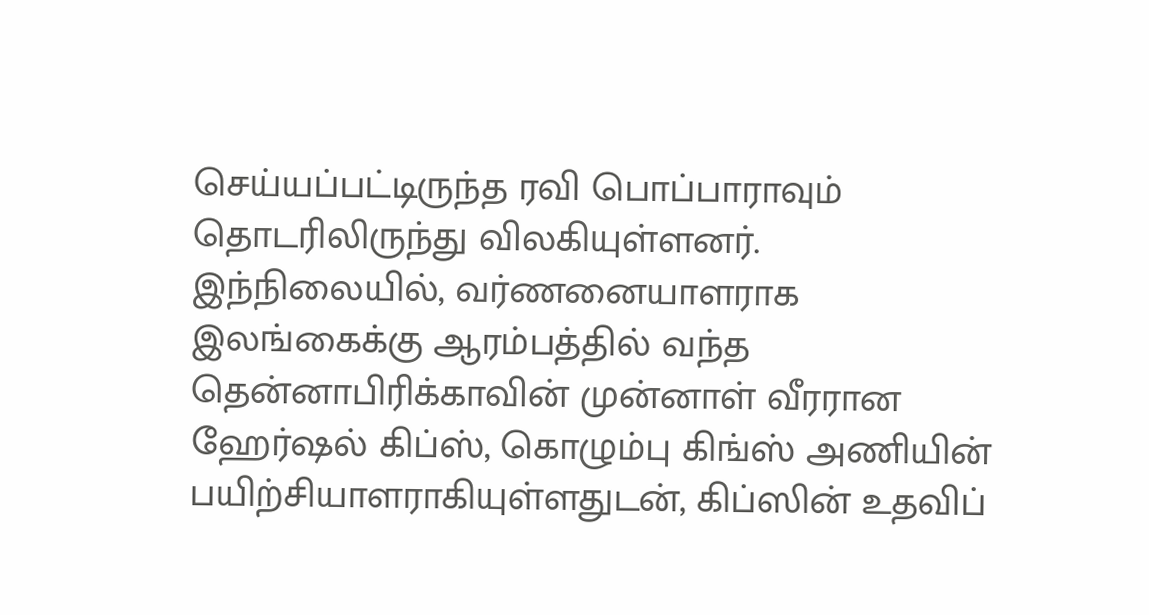செய்யப்பட்டிருந்த ரவி பொப்பாராவும் தொடரிலிருந்து விலகியுள்ளனர்.
இந்நிலையில், வர்ணனையாளராக இலங்கைக்கு ஆரம்பத்தில் வந்த தென்னாபிரிக்காவின் முன்னாள் வீரரான ஹேர்ஷல் கிப்ஸ், கொழும்பு கிங்ஸ் அணியின் பயிற்சியாளராகியுள்ளதுடன், கிப்ஸின் உதவிப்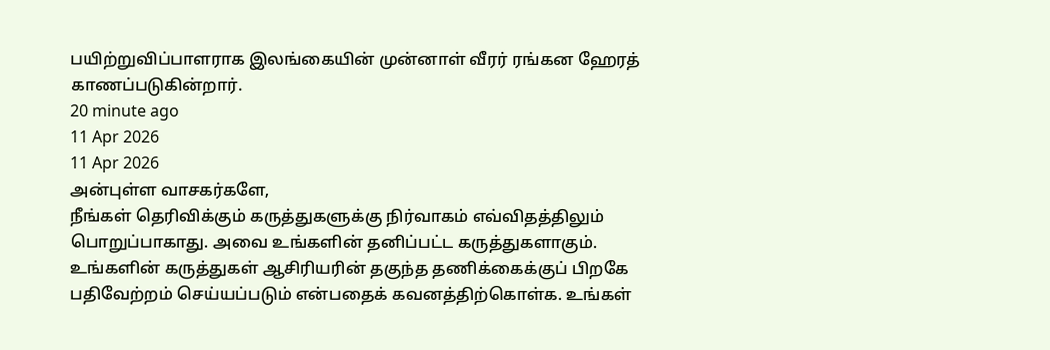பயிற்றுவிப்பாளராக இலங்கையின் முன்னாள் வீரர் ரங்கன ஹேரத் காணப்படுகின்றார்.
20 minute ago
11 Apr 2026
11 Apr 2026
அன்புள்ள வாசகர்களே,
நீங்கள் தெரிவிக்கும் கருத்துகளுக்கு நிர்வாகம் எவ்விதத்திலும் பொறுப்பாகாது. அவை உங்களின் தனிப்பட்ட கருத்துகளாகும். உங்களின் கருத்துகள் ஆசிரியரின் தகுந்த தணிக்கைக்குப் பிறகே பதிவேற்றம் செய்யப்படும் என்பதைக் கவனத்திற்கொள்க. உங்கள்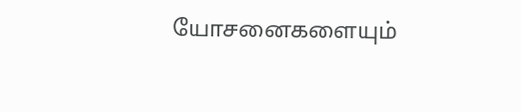யோசனைகளையும்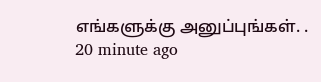எங்களுக்கு அனுப்புங்கள். .
20 minute ago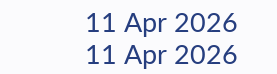11 Apr 2026
11 Apr 2026